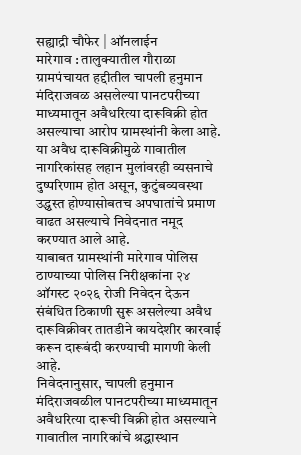सह्याद्री चौफेर | ऑनलाईन
मारेगाव : तालुक्यातील गौराळा ग्रामपंचायत हद्दीतील चापली हनुमान मंदिराजवळ असलेल्या पानटपरीच्या माध्यमातून अवैधरित्या दारूविक्री होत असल्याचा आरोप ग्रामस्थांनी केला आहे. या अवैध दारूविक्रीमुळे गावातील नागरिकांसह लहान मुलांवरही व्यसनाचे दुष्परिणाम होत असून, कुटुंबव्यवस्था उद्ध्वस्त होण्यासोबतच अपघातांचे प्रमाण वाढत असल्याचे निवेदनात नमूद करण्यात आले आहे.
याबाबत ग्रामस्थांनी मारेगाव पोलिस ठाण्याच्या पोलिस निरीक्षकांना २४ ऑगस्ट २०२६ रोजी निवेदन देऊन संबंधित ठिकाणी सुरू असलेल्या अवैध दारूविक्रीवर तातडीने कायदेशीर कारवाई करून दारूबंदी करण्याची मागणी केली आहे.
निवेदनानुसार, चापली हनुमान मंदिराजवळील पानटपरीच्या माध्यमातून अवैधरित्या दारूची विक्री होत असल्याने गावातील नागरिकांचे श्रद्धास्थान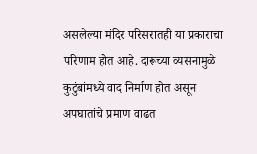असलेल्या मंदिर परिसरातही या प्रकाराचा परिणाम होत आहे. दारूच्या व्यसनामुळे कुटुंबांमध्ये वाद निर्माण होत असून अपघातांचे प्रमाण वाढत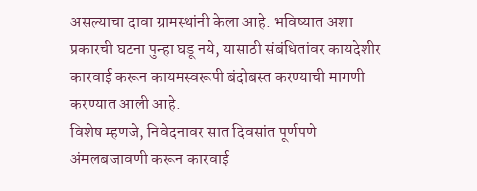असल्याचा दावा ग्रामस्थांनी केला आहे. भविष्यात अशा प्रकारची घटना पुन्हा घडू नये, यासाठी संबंधितांवर कायदेशीर कारवाई करून कायमस्वरूपी बंदोबस्त करण्याची मागणी करण्यात आली आहे.
विशेष म्हणजे, निवेदनावर सात दिवसांत पूर्णपणे अंमलबजावणी करून कारवाई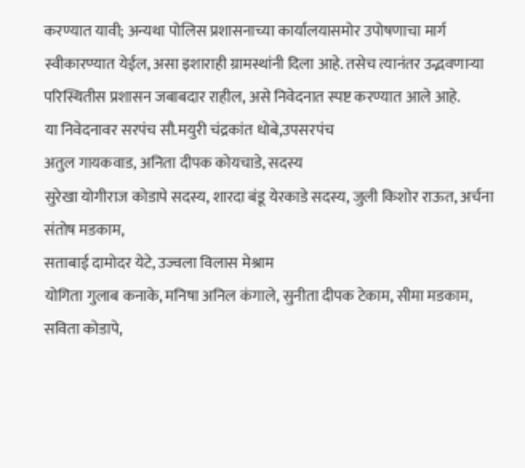करण्यात यावी; अन्यथा पोलिस प्रशासनाच्या कार्यालयासमोर उपोषणाचा मार्ग स्वीकारण्यात येईल, असा इशाराही ग्रामस्थांनी दिला आहे. तसेच त्यानंतर उद्भवणाऱ्या परिस्थितीस प्रशासन जबाबदार राहील, असे निवेदनात स्पष्ट करण्यात आले आहे.
या निवेदनावर सरपंच सौ.मयुरी चंद्रकांत धोबे,उपसरपंच
अतुल गायकवाड, अनिता दीपक कोयचाडे, सदस्य
सुरेखा योगीराज कोडापे सदस्य, शारदा बंडू येरकाडे सदस्य, जुली किशोर राऊत, अर्चना संतोष मडकाम,
सताबाई दामोदर येटे, उज्वला विलास मेश्राम
योगिता गुलाब कनाके, मनिषा अनिल कंगाले, सुनीता दीपक टेकाम, सीमा मडकाम, सविता कोडापे,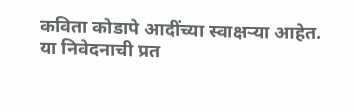कविता कोडापे आदींच्या स्वाक्षऱ्या आहेत.
या निवेदनाची प्रत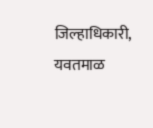जिल्हाधिकारी, यवतमाळ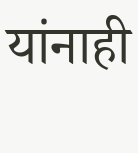यांनाही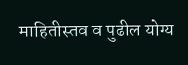माहितीस्तव व पुढील योग्य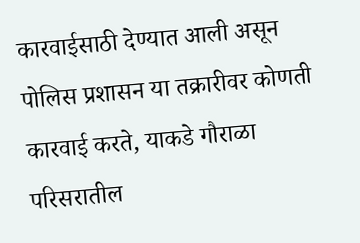कारवाईसाठी देण्यात आली असून पोलिस प्रशासन या तक्रारीवर कोणती कारवाई करते, याकडे गौराळा परिसरातील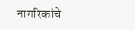नागरिकांचे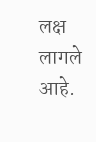लक्ष लागले आहे.